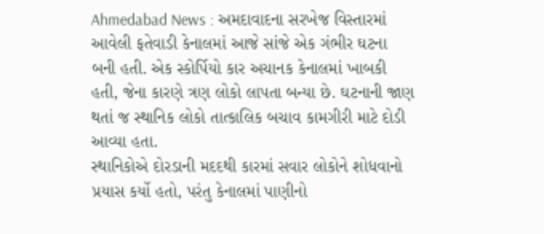Ahmedabad News : અમદાવાદના સરખેજ વિસ્તારમાં આવેલી ફતેવાડી કેનાલમાં આજે સાંજે એક ગંભીર ઘટના બની હતી. એક સ્કોર્પિયો કાર અચાનક કેનાલમાં ખાબકી હતી, જેના કારણે ત્રણ લોકો લાપતા બન્યા છે. ઘટનાની જાણ થતાં જ સ્થાનિક લોકો તાત્કાલિક બચાવ કામગીરી માટે દોડી આવ્યા હતા.
સ્થાનિકોએ દોરડાની મદદથી કારમાં સવાર લોકોને શોધવાનો પ્રયાસ કર્યો હતો, પરંતુ કેનાલમાં પાણીનો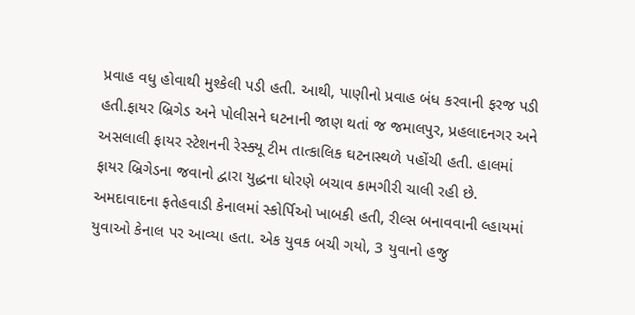પ્રવાહ વધુ હોવાથી મુશ્કેલી પડી હતી. આથી, પાણીનો પ્રવાહ બંધ કરવાની ફરજ પડી હતી.ફાયર બ્રિગેડ અને પોલીસને ઘટનાની જાણ થતાં જ જમાલપુર, પ્રહલાદનગર અને અસલાલી ફાયર સ્ટેશનની રેસ્ક્યૂ ટીમ તાત્કાલિક ઘટનાસ્થળે પહોંચી હતી. હાલમાં ફાયર બ્રિગેડના જવાનો દ્વારા યુદ્ધના ધોરણે બચાવ કામગીરી ચાલી રહી છે.
અમદાવાદના ફતેહવાડી કેનાલમાં સ્કોર્પિઓ ખાબકી હતી, રીલ્સ બનાવવાની લ્હાયમાં યુવાઓ કેનાલ પર આવ્યા હતા. એક યુવક બચી ગયો, 3 યુવાનો હજુ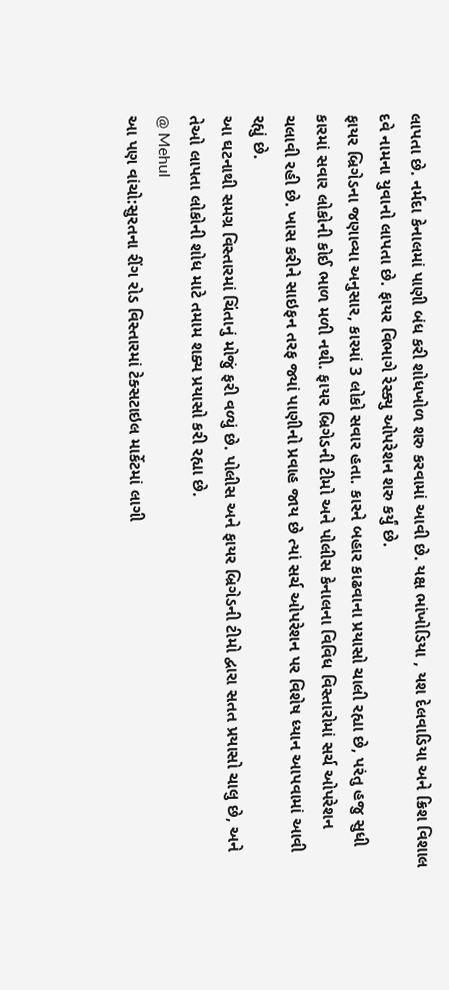લાપતા છે. નર્મદા કેનાલમાં પાણી બંધ કરી શોધખોળ શરુ કરવામાં આવી છે. યક્ષ ભાંખોડિયા , યશ દેલવાડિયા અને ક્રિશ વિશાલ દવે નામના યુવાનો લાપતા છે. ફાયર વિભાગે રેસ્ક્યુ ઓપરેશન શરુ કર્યું છે.
ફાયર બ્રિગેડના જણાવ્યા અનુસાર, કારમાં 3 લોકો સવાર હતા. કારને બહાર કાઢવાના પ્રયાસો ચાલી રહ્યા છે, પરંતુ હજુ સુધી કારમાં સવાર લોકોની કોઈ ભાળ મળી નથી. ફાયર બ્રિગેડની ટીમો અને પોલીસ કેનાલના વિવિધ વિસ્તારોમાં સર્ચ ઓપરેશન ચલાવી રહી છે. ખાસ કરીને સાઇફન તરફ જ્યાં પાણીનો પ્રવાહ જાય છે ત્યાં સર્ચ ઓપરેશન પર વિશેષ ધ્યાન આપવામાં આવી રહ્યું છે.
આ ઘટનાથી સમગ્ર વિસ્તારમાં ચિંતાનું મોજું ફરી વળ્યું છે. પોલીસ અને ફાયર બ્રિગેડની ટીમો દ્વારા સતત પ્રયાસો ચાલુ છે, અને તેઓ લાપતા લોકોની શોધ માટે તમામ શક્ય પ્રયાસો કરી રહ્યા છે.
@ Mehul
આ પણ વાંચો:સુરતના રીંગ રોડ વિસ્તારમાં ટેક્સટાઇલ માર્કેટમાં લાગી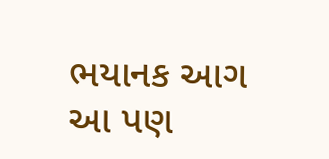ભયાનક આગ
આ પણ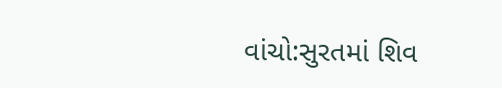વાંચો:સુરતમાં શિવ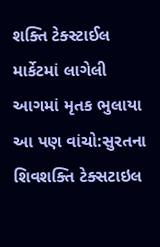શક્તિ ટેક્સ્ટાઈલ માર્કેટમાં લાગેલી આગમાં મૃતક ભુલાયા
આ પણ વાંચો:સુરતના શિવશક્તિ ટેક્સટાઇલ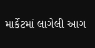માર્કેટમાં લાગેલી આગ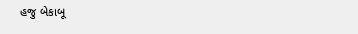હજુ બેકાબૂ